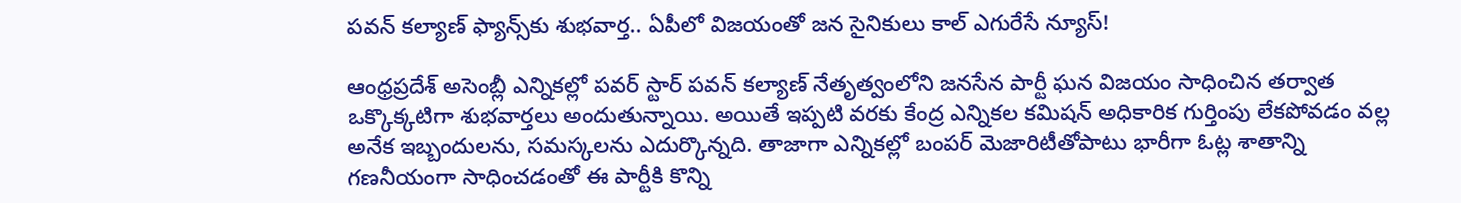పవన్ కల్యాణ్ ఫ్యాన్స్‌కు శుభవార్త.. ఏపీలో విజయంతో జన సైనికులు కాల్ ఎగురేసే న్యూస్!

ఆంధ్రప్రదేశ్ అసెంబ్లీ ఎన్నికల్లో పవర్ స్టార్ పవన్ కల్యాణ్ నేతృత్వంలోని జనసేన పార్టీ ఘన విజయం సాధించిన తర్వాత ఒక్కొక్కటిగా శుభవార్తలు అందుతున్నాయి. అయితే ఇప్పటి వరకు కేంద్ర ఎన్నికల కమిషన్‌ అధికారిక గుర్తింపు లేకపోవడం వల్ల అనేక ఇబ్బందులను, సమస్కలను ఎదుర్కొన్నది. తాజాగా ఎన్నికల్లో బంపర్ మెజారిటీతోపాటు భారీగా ఓట్ల శాతాన్ని గణనీయంగా సాధించడంతో ఈ పార్టీకి కొన్ని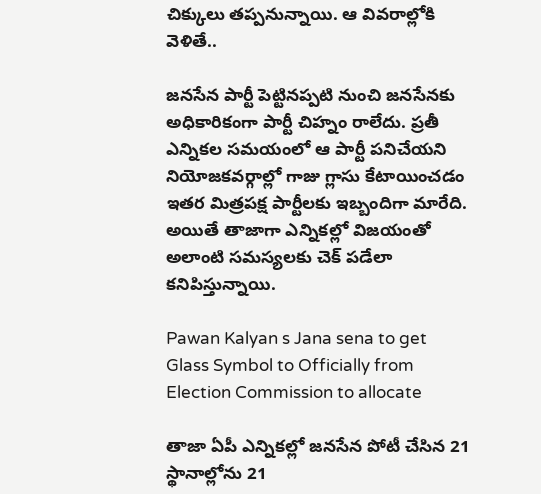చిక్కులు తప్పనున్నాయి. ఆ వివరాల్లోకి వెళితే..

జనసేన పార్టీ పెట్టినప్పటి నుంచి జనసేనకు అధికారికంగా పార్టీ చిహ్నం రాలేదు. ప్రతీ ఎన్నికల సమయంలో ఆ పార్టీ పనిచేయని నియోజకవర్గాల్లో గాజు గ్లాసు కేటాయించడం ఇతర మిత్రపక్ష పార్టీలకు ఇబ్బందిగా మారేది. అయితే తాజాగా ఎన్నికల్లో విజయంతో అలాంటి సమస్యలకు చెక్ పడేలా కనిపిస్తున్నాయి.

Pawan Kalyan s Jana sena to get Glass Symbol to Officially from Election Commission to allocate

తాజా ఏపీ ఎన్నికల్లో జనసేన పోటీ చేసిన 21 స్థానాల్లోను 21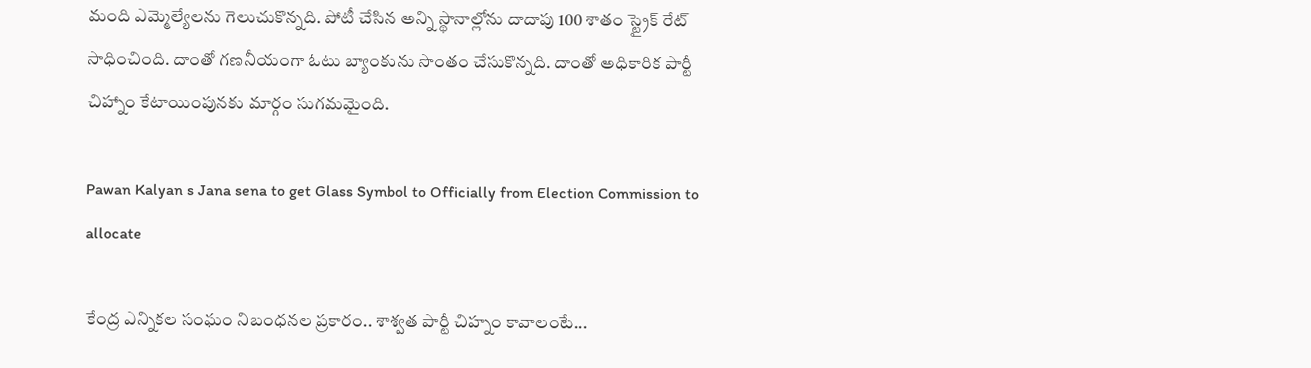మంది ఎమ్మెల్యేలను గెలుచుకొన్నది. పోటీ చేసిన అన్ని స్థానాల్లోను దాదాపు 100 శాతం స్ట్రైక్ రేట్ సాధించింది. దాంతో గణనీయంగా ఓటు బ్యాంకును సొంతం చేసుకొన్నది. దాంతో అధికారిక పార్టీ చిహ్నాం కేటాయింపునకు మార్గం సుగమమైంది.

Pawan Kalyan s Jana sena to get Glass Symbol to Officially from Election Commission to allocate

కేంద్ర ఎన్నికల సంఘం నిబంధనల ప్రకారం.. శాశ్వత పార్టీ చిహ్నం కావాలంటే...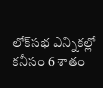లోక్‌సభ ఎన్నికల్లో కనీసం 6 శాతం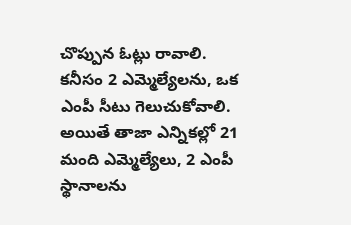చొప్పున ఓట్లు రావాలి. కనీసం 2 ఎమ్మెల్యేలను, ఒక ఎంపీ సీటు గెలుచుకోవాలి. అయితే తాజా ఎన్నికల్లో 21 మంది ఎమ్మెల్యేలు, 2 ఎంపీ స్థానాలను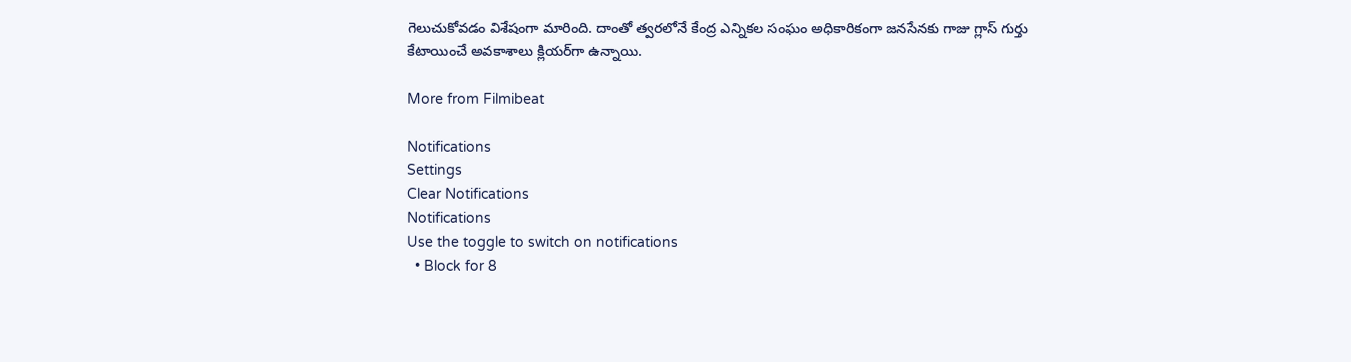గెలుచుకోవడం విశేషంగా మారింది. దాంతో త్వరలోనే కేంద్ర ఎన్నికల సంఘం అధికారికంగా జనసేనకు గాజు గ్లాస్ గుర్తు కేటాయించే అవకాశాలు క్లియర్‌గా ఉన్నాయి.

More from Filmibeat

Notifications
Settings
Clear Notifications
Notifications
Use the toggle to switch on notifications
  • Block for 8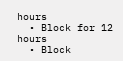hours
  • Block for 12 hours
  • Block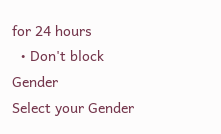for 24 hours
  • Don't block
Gender
Select your Gender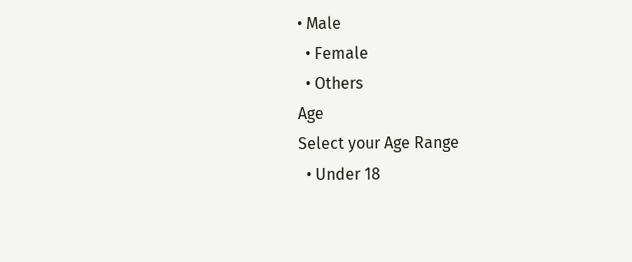• Male
  • Female
  • Others
Age
Select your Age Range
  • Under 18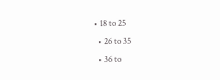• 18 to 25
  • 26 to 35
  • 36 to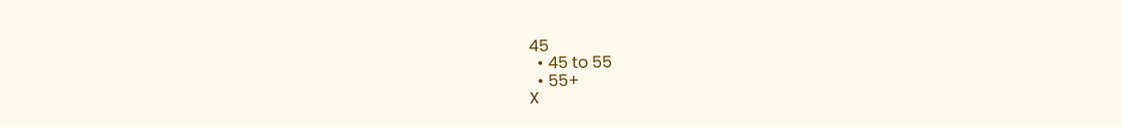45
  • 45 to 55
  • 55+
X